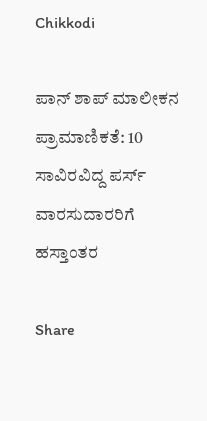Chikkodi

ಪಾನ್‌ ಶಾಪ್ ಮಾಲೀಕನ ಪ್ರಾಮಾಣಿಕತೆ: 10 ಸಾವಿರವಿದ್ದ ಪರ್ಸ್ ವಾರಸುದಾರರಿಗೆ ಹಸ್ತಾಂತರ

Share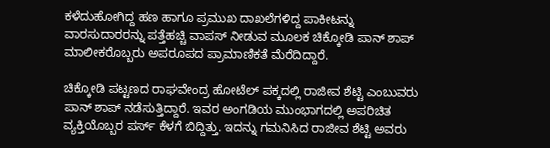ಕಳೆದುಹೋಗಿದ್ದ ಹಣ ಹಾಗೂ ಪ್ರಮುಖ ದಾಖಲೆಗಳಿದ್ದ ಪಾಕೀಟನ್ನು ವಾರಸುದಾರರನ್ನು ಪತ್ತೆಹಚ್ಚಿ ವಾಪಸ್ ನೀಡುವ ಮೂಲಕ ಚಿಕ್ಕೋಡಿ ಪಾನ್ ಶಾಪ್ ಮಾಲೀಕರೊಬ್ಬರು ಅಪರೂಪದ ಪ್ರಾಮಾಣಿಕತೆ ಮೆರೆದಿದ್ದಾರೆ.

ಚಿಕ್ಕೋಡಿ ಪಟ್ಟಣದ ರಾಘವೇಂದ್ರ ಹೋಟೆಲ್ ಪಕ್ಕದಲ್ಲಿ ರಾಜೀವ ಶೆಟ್ಟಿ ಎಂಬುವರು ಪಾನ್ ಶಾಪ್ ನಡೆಸುತ್ತಿದ್ದಾರೆ. ಇವರ ಅಂಗಡಿಯ ಮುಂಭಾಗದಲ್ಲಿ ಅಪರಿಚಿತ ವ್ಯಕ್ತಿಯೊಬ್ಬರ ಪರ್ಸ್ ಕೆಳಗೆ ಬಿದ್ದಿತ್ತು. ಇದನ್ನು ಗಮನಿಸಿದ ರಾಜೀವ ಶೆಟ್ಟಿ ಅವರು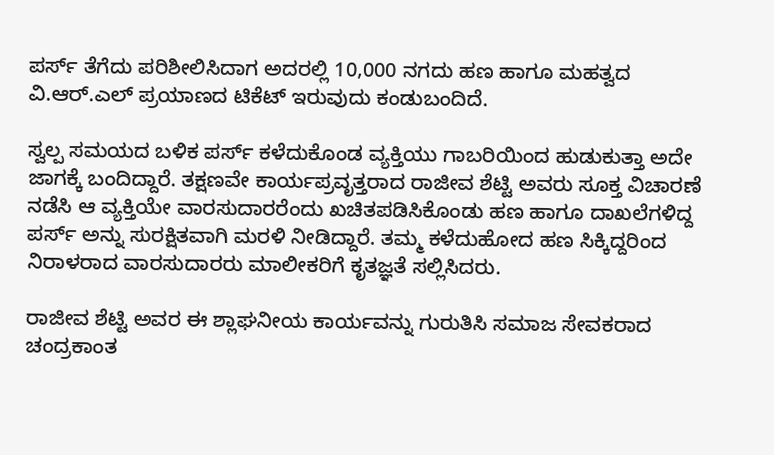ಪರ್ಸ್ ತೆಗೆದು ಪರಿಶೀಲಿಸಿದಾಗ‌ ಅದರಲ್ಲಿ 10,000 ನಗದು ಹಣ ಹಾಗೂ ಮಹತ್ವದ ವಿ.ಆರ್.ಎಲ್ ಪ್ರಯಾಣದ ಟಿಕೆಟ್‌ ಇರುವುದು ಕಂಡುಬಂದಿದೆ.

ಸ್ವಲ್ಪ ಸಮಯದ ಬಳಿಕ ಪರ್ಸ್ ಕಳೆದುಕೊಂಡ ವ್ಯಕ್ತಿಯು ಗಾಬರಿಯಿಂದ ಹುಡುಕುತ್ತಾ ಅದೇ ಜಾಗಕ್ಕೆ ಬಂದಿದ್ದಾರೆ. ತಕ್ಷಣವೇ ಕಾರ್ಯಪ್ರವೃತ್ತರಾದ ರಾಜೀವ ಶೆಟ್ಟಿ ಅವರು ಸೂಕ್ತ ವಿಚಾರಣೆ ನಡೆಸಿ ಆ ವ್ಯಕ್ತಿಯೇ ವಾರಸುದಾರರೆಂದು ಖಚಿತಪಡಿಸಿಕೊಂಡು ಹಣ ಹಾಗೂ ದಾಖಲೆಗಳಿದ್ದ ಪರ್ಸ್ ಅನ್ನು ಸುರಕ್ಷಿತವಾಗಿ ಮರಳಿ ನೀಡಿದ್ದಾರೆ. ತಮ್ಮ ಕಳೆದುಹೋದ ಹಣ ಸಿಕ್ಕಿದ್ದರಿಂದ ನಿರಾಳರಾದ ವಾರಸುದಾರರು ಮಾಲೀಕರಿಗೆ ಕೃತಜ್ಞತೆ ಸಲ್ಲಿಸಿದರು.

ರಾಜೀವ ಶೆಟ್ಟಿ ಅವರ ಈ ಶ್ಲಾಘನೀಯ ಕಾರ್ಯವನ್ನು ಗುರುತಿಸಿ ಸಮಾಜ ಸೇವಕರಾದ ಚಂದ್ರಕಾಂತ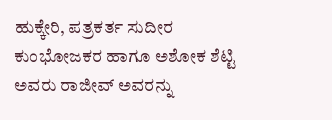ಹುಕ್ಕೇರಿ, ಪತ್ರಕರ್ತ ಸುದೀರ ಕುಂಭೋಜಕರ ಹಾಗೂ ಅಶೋಕ ಶೆಟ್ಟಿ ಅವರು ರಾಜೀವ್ ಅವರನ್ನು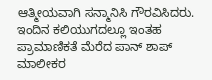ಆತ್ಮೀಯವಾಗಿ ಸನ್ಮಾನಿಸಿ ಗೌರವಿಸಿದರು. ಇಂದಿನ ಕಲಿಯುಗದಲ್ಲೂ ಇಂತಹ ಪ್ರಾಮಾಣಿಕತೆ ಮೆರೆದ ಪಾನ್ ಶಾಪ್ ಮಾಲೀಕರ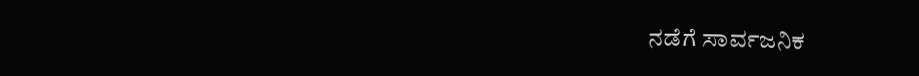ನಡೆಗೆ ಸಾರ್ವಜನಿಕ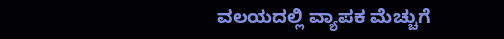ವಲಯದಲ್ಲಿ ವ್ಯಾಪಕ ಮೆಚ್ಚುಗೆ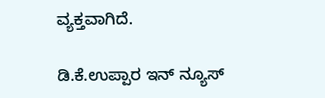ವ್ಯಕ್ತವಾಗಿದೆ.

ಡಿ.ಕೆ.ಉಪ್ಪಾರ ಇನ್ ನ್ಯೂಸ್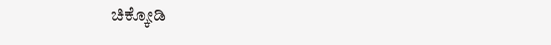ಚಿಕ್ಕೋಡಿ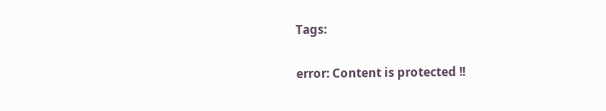Tags:

error: Content is protected !!